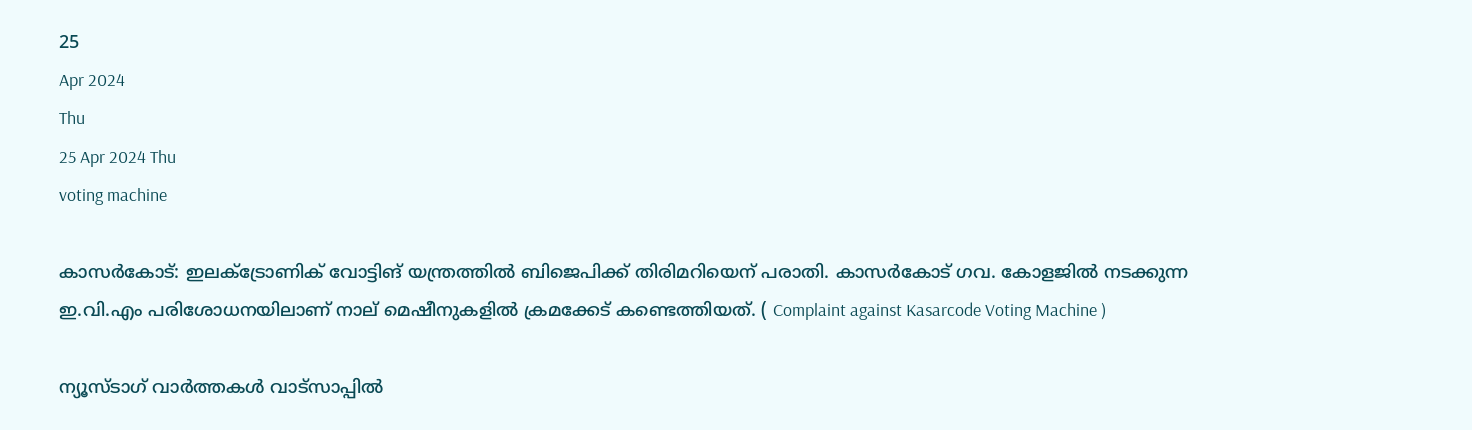25
Apr 2024
Thu
25 Apr 2024 Thu
voting machine

കാസര്‍കോട്: ഇലക്ട്രോണിക് വോട്ടിങ് യന്ത്രത്തില്‍ ബിജെപിക്ക് തിരിമറിയെന് പരാതി. കാസര്‍കോട് ഗവ. കോളജില്‍ നടക്കുന്ന ഇ.വി.എം പരിശോധനയിലാണ് നാല് മെഷീനുകളില്‍ ക്രമക്കേട് കണ്ടെത്തിയത്. ( Complaint against Kasarcode Voting Machine )

ന്യൂസ്ടാഗ് വാര്‍ത്തകള്‍ വാട്‌സാപ്പില്‍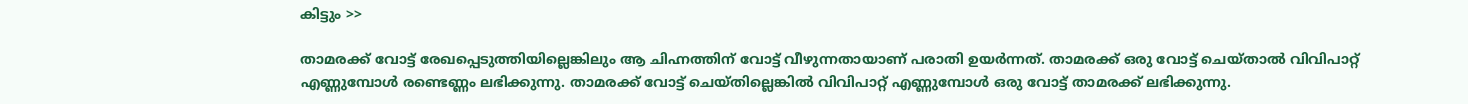കിട്ടും >>

താമരക്ക് വോട്ട് രേഖപ്പെടുത്തിയില്ലെങ്കിലും ആ ചിഹ്നത്തിന് വോട്ട് വീഴുന്നതായാണ് പരാതി ഉയര്‍ന്നത്. താമരക്ക് ഒരു വോട്ട് ചെയ്താല്‍ വിവിപാറ്റ് എണ്ണുമ്പോള്‍ രണ്ടെണ്ണം ലഭിക്കുന്നു. താമരക്ക് വോട്ട് ചെയ്തില്ലെങ്കില്‍ വിവിപാറ്റ് എണ്ണുമ്പോള്‍ ഒരു വോട്ട് താമരക്ക് ലഭിക്കുന്നു.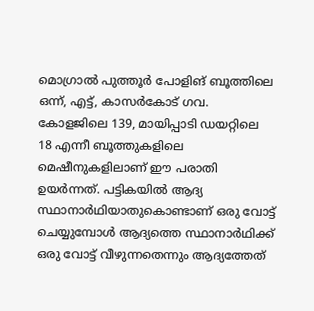മൊഗ്രാല്‍ പുത്തൂര്‍ പോളിങ് ബൂത്തിലെ ഒന്ന്, എട്ട്, കാസര്‍കോട് ഗവ. കോളജിലെ 139, മായിപ്പാടി ഡയറ്റിലെ 18 എന്നീ ബൂത്തുകളിലെ മെഷീനുകളിലാണ് ഈ പരാതി ഉയര്‍ന്നത്. പട്ടികയില്‍ ആദ്യ സ്ഥാനാര്‍ഥിയാതുകൊണ്ടാണ് ഒരു വോട്ട് ചെയ്യുമ്പോള്‍ ആദ്യത്തെ സ്ഥാനാര്‍ഥിക്ക് ഒരു വോട്ട് വീഴുന്നതെന്നും ആദ്യത്തേത്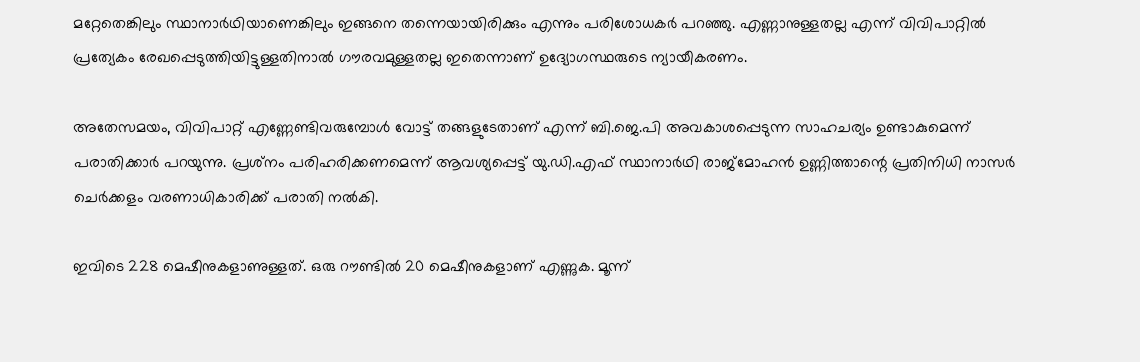മറ്റേതെങ്കിലും സ്ഥാനാര്‍ഥിയാണെങ്കിലും ഇങ്ങനെ തന്നെയായിരിക്കും എന്നും പരിശോധകര്‍ പറഞ്ഞു. എണ്ണാനുള്ളതല്ല എന്ന് വിവിപാറ്റില്‍ പ്രത്യേകം രേഖപ്പെടുത്തിയിട്ടുള്ളതിനാല്‍ ഗൗരവമുള്ളതല്ല ഇതെന്നാണ് ഉദ്യോഗസ്ഥരുടെ ന്യായീകരണം.

അതേസമയം, വിവിപാറ്റ് എണ്ണേണ്ടിവരുമ്പോള്‍ വോട്ട് തങ്ങളുടേതാണ് എന്ന് ബി.ജെ.പി അവകാശപ്പെടുന്ന സാഹചര്യം ഉണ്ടാകുമെന്ന് പരാതിക്കാര്‍ പറയുന്നു. പ്രശ്‌നം പരിഹരിക്കണമെന്ന് ആവശ്യപ്പെട്ട് യു.ഡി.എഫ് സ്ഥാനാര്‍ഥി രാജ്‌മോഹന്‍ ഉണ്ണിത്താന്റെ പ്രതിനിധി നാസര്‍ ചെര്‍ക്കളം വരണാധികാരിക്ക് പരാതി നല്‍കി.

ഇവിടെ 228 മെഷീനുകളാണുള്ളത്. ഒരു റൗണ്ടില്‍ 20 മെഷീനുകളാണ് എണ്ണുക. മൂന്ന്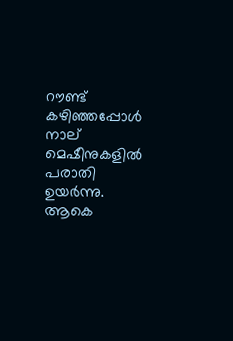റൗണ്ട് കഴിഞ്ഞപ്പോള്‍ നാല് മെഷീനുകളില്‍ പരാതി ഉയര്‍ന്നു. ആകെ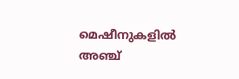മെഷീനുകളില്‍ അഞ്ച്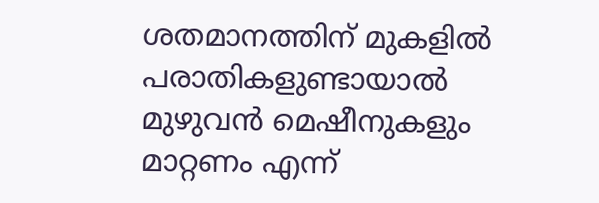ശതമാനത്തിന് മുകളില്‍ പരാതികളുണ്ടായാല്‍ മുഴുവന്‍ മെഷീനുകളും മാറ്റണം എന്ന്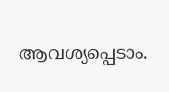ആവശ്യപ്പെടാം.